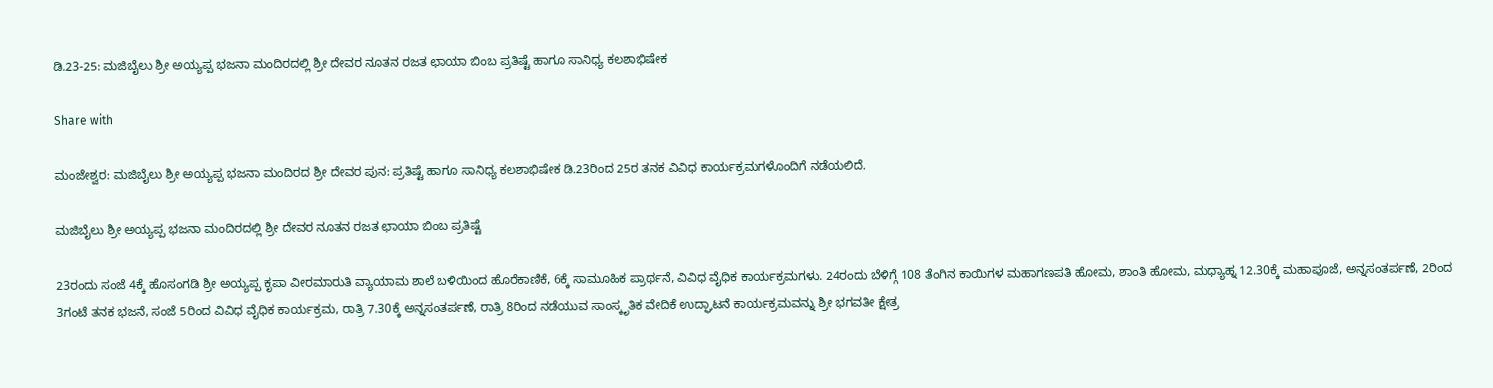ಡಿ.23-25: ಮಜಿಬೈಲು ಶ್ರೀ ಅಯ್ಯಪ್ಪ ಭಜನಾ ಮಂದಿರದಲ್ಲಿ ಶ್ರೀ ದೇವರ ನೂತನ ರಜತ ಛಾಯಾ ಬಿಂಬ ಪ್ರತಿಷ್ಟೆ ಹಾಗೂ ಸಾನಿಧ್ಯ ಕಲಶಾಭಿಷೇಕ

Share with

ಮಂಜೇಶ್ವರ: ಮಜಿಬೈಲು ಶ್ರೀ ಅಯ್ಯಪ್ಪ ಭಜನಾ ಮಂದಿರದ ಶ್ರೀ ದೇವರ ಪುನ: ಪ್ರತಿಷ್ಟೆ ಹಾಗೂ ಸಾನಿಧ್ಯ ಕಲಶಾಭಿಷೇಕ ಡಿ.23ರಿಂದ 25ರ ತನಕ ವಿವಿಧ ಕಾರ್ಯಕ್ರಮಗಳೊಂದಿಗೆ ನಡೆಯಲಿದೆ.

ಮಜಿಬೈಲು ಶ್ರೀ ಅಯ್ಯಪ್ಪ ಭಜನಾ ಮಂದಿರದಲ್ಲಿ ಶ್ರೀ ದೇವರ ನೂತನ ರಜತ ಛಾಯಾ ಬಿಂಬ ಪ್ರತಿಷ್ಟೆ

23ರಂದು ಸಂಜೆ 4ಕ್ಕೆ ಹೊಸಂಗಡಿ ಶ್ರೀ ಅಯ್ಯಪ್ಪ ಕೃಪಾ ವೀರಮಾರುತಿ ವ್ಯಾಯಾಮ ಶಾಲೆ ಬಳಿಯಿಂದ ಹೊರೆಕಾಣಿಕೆ, 6ಕ್ಕೆ ಸಾಮೂಹಿಕ ಪ್ರಾರ್ಥನೆ, ವಿವಿಧ ವೈಧಿಕ ಕಾರ್ಯಕ್ರಮಗಳು. 24ರಂದು ಬೆಳಿಗ್ಗೆ 108 ತೆಂಗಿನ ಕಾಯಿಗಳ ಮಹಾಗಣಪತಿ ಹೋಮ, ಶಾಂತಿ ಹೋಮ, ಮಧ್ಯಾಹ್ನ 12.30ಕ್ಕೆ ಮಹಾಪೂಜೆ, ಅನ್ನಸಂತರ್ಪಣೆ, 2ರಿಂದ 3ಗಂಟೆ ತನಕ ಭಜನೆ, ಸಂಜೆ 5ರಿಂದ ವಿವಿಧ ವೈಧಿಕ ಕಾರ್ಯಕ್ರಮ, ರಾತ್ರಿ 7.30ಕ್ಕೆ ಅನ್ನಸಂತರ್ಪಣೆ, ರಾತ್ರಿ 8ರಿಂದ ನಡೆಯುವ ಸಾಂಸ್ಕೃತಿಕ ವೇದಿಕೆ ಉದ್ಘಾಟನೆ ಕಾರ್ಯಕ್ರಮವನ್ನು ಶ್ರೀ ಭಗವತೀ ಕ್ಷೇತ್ರ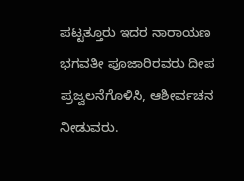ಪಟ್ಟತ್ತೂರು ಇದರ ನಾರಾಯಣ ಭಗವತೀ ಪೂಜಾರಿರವರು ದೀಪ ಪ್ರಜ್ವಲನೆಗೊಳಿಸಿ, ಆಶೀರ್ವಚನ ನೀಡುವರು.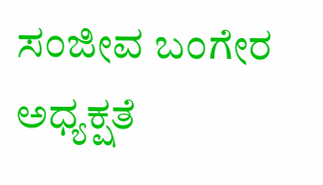ಸಂಜೀವ ಬಂಗೇರ ಅಧ್ಯಕ್ಷತೆ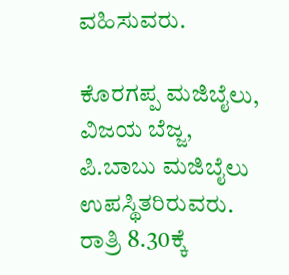ವಹಿಸುವರು.

ಕೊರಗಪ್ಪ ಮಜಿಬೈಲು, ವಿಜಯ ಬೆಜ್ಜ, ಪಿ.ಬಾಬು ಮಜಿಬೈಲು ಉಪಸ್ಥಿತರಿರುವರು. ರಾತ್ರಿ 8.30ಕ್ಕೆ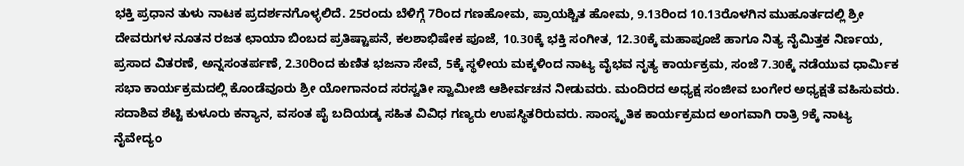ಭಕ್ತಿ ಪ್ರಧಾನ ತುಳು ನಾಟಕ ಪ್ರದರ್ಶನಗೊಳ್ಳಲಿದೆ. 25ರಂದು ಬೆಳಿಗ್ಗೆ 7ರಿಂದ ಗಣಹೋಮ, ಪ್ರಾಯಶ್ಚಿತ ಹೋಮ, 9.13ರಿಂದ 10.13ರೊಳಗಿನ ಮುಹೂರ್ತದಲ್ಲಿ ಶ್ರೀ ದೇವರುಗಳ ನೂತನ ರಜತ ಛಾಯಾ ಬಿಂಬದ ಪ್ರತಿಷ್ಟಾಪನೆ, ಕಲಶಾಭಿಷೇಕ ಪೂಜೆ, 10.30ಕ್ಕೆ ಭಕ್ತಿ ಸಂಗೀತ, 12.30ಕ್ಕೆ ಮಹಾಪೂಜೆ ಹಾಗೂ ನಿತ್ಯ ನೈಮಿತ್ತಕ ನಿರ್ಣಯ, ಪ್ರಸಾದ ವಿತರಣೆ, ಅನ್ನಸಂತರ್ಪಣೆ, 2.30ರಿಂದ ಕುಣಿತ ಭಜನಾ ಸೇವೆ, 5ಕ್ಕೆ ಸ್ಥಳೀಯ ಮಕ್ಕಳಿಂದ ನಾಟ್ಯ ವೈಭವ ನೃತ್ಯ ಕಾರ್ಯಕ್ರಮ, ಸಂಜೆ 7.30ಕ್ಕೆ ನಡೆಯುವ ಧಾರ್ಮಿಕ ಸಭಾ ಕಾರ್ಯಕ್ರಮದಲ್ಲಿ ಕೊಂಡೆವೂರು ಶ್ರೀ ಯೋಗಾನಂದ ಸರಸ್ವತೀ ಸ್ವಾಮೀಜಿ ಆಶೀರ್ವಚನ ನೀಡುವರು. ಮಂದಿರದ ಅಧ್ಯಕ್ಷ ಸಂಜೀವ ಬಂಗೇರ ಅಧ್ಯಕ್ಷತೆ ವಹಿಸುವರು. ಸದಾಶಿವ ಶೆಟ್ಟಿ ಕುಳೂರು ಕನ್ಯಾನ, ವಸಂತ ಪೈ ಬದಿಯಡ್ಕ ಸಹಿತ ವಿವಿಧ ಗಣ್ಯರು ಉಪಸ್ಥಿತರಿರುವರು. ಸಾಂಸ್ಕೃತಿಕ ಕಾರ್ಯಕ್ರಮದ ಅಂಗವಾಗಿ ರಾತ್ರಿ 9ಕ್ಕೆ ನಾಟ್ಯ ನೈವೇದ್ಯಂ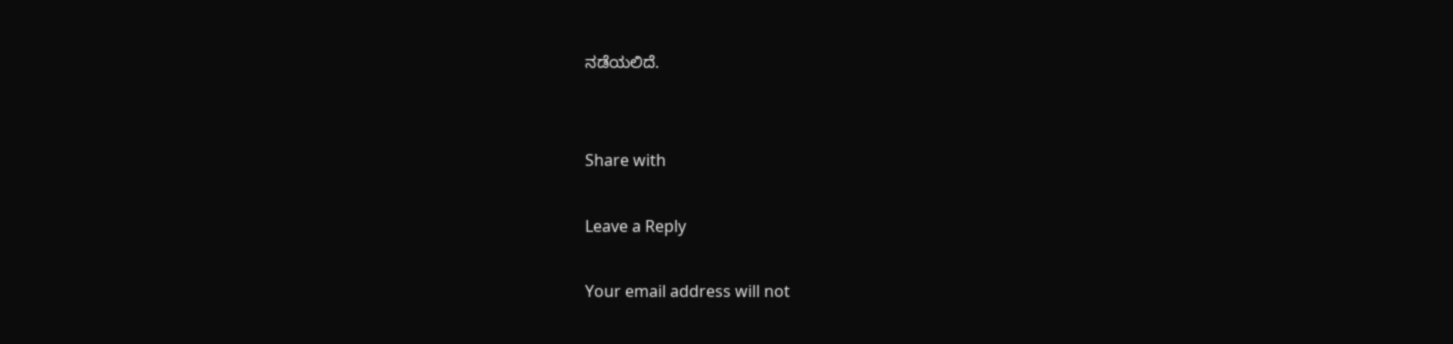ನಡೆಯಲಿದೆ.


Share with

Leave a Reply

Your email address will not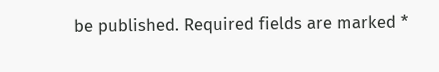be published. Required fields are marked *